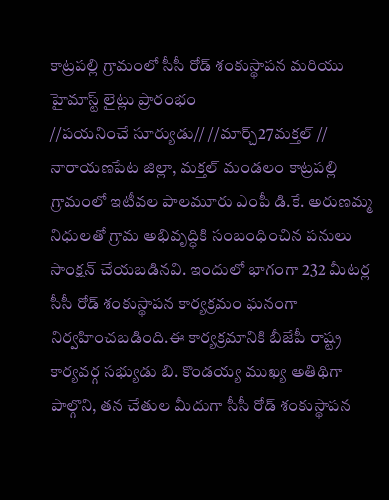కాట్రపల్లి గ్రామంలో సీసీ రోడ్ శంకుస్థాపన మరియు హైమాస్ట్ లైట్లు ప్రారంభం
//పయనించే సూర్యుడు// //మార్చ్27మక్తల్ //
నారాయణపేట జిల్లా, మక్తల్ మండలం కాట్రపల్లి గ్రామంలో ఇటీవల పాలమూరు ఎంపీ డి.కే. అరుణమ్మ నిధులతో గ్రామ అభివృద్ధికి సంబంధించిన పనులు సాంక్షన్ చేయబడినవి. ఇందులో భాగంగా 232 మీటర్ల సీసీ రోడ్ శంకుస్థాపన కార్యక్రమం ఘనంగా నిర్వహించబడింది.ఈ కార్యక్రమానికి బీజేపీ రాష్ట్ర కార్యవర్గ సభ్యుడు బి. కొండయ్య ముఖ్య అతిథిగా పాల్గొని, తన చేతుల మీదుగా సీసీ రోడ్ శంకుస్థాపన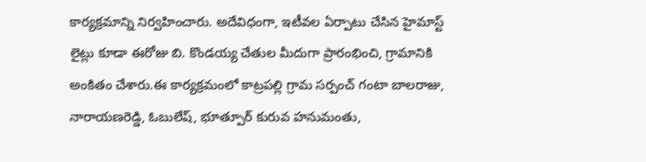కార్యక్రమాన్ని నిర్వహించారు. అదేవిధంగా, ఇటీవల ఏర్పాటు చేసిన హైమాస్ట్ లైట్లు కూడా ఈరోజు బి. కొండయ్య చేతుల మీదుగా ప్రారంభించి, గ్రామానికి అంకితం చేశారు.ఈ కార్యక్రమంలో కాట్రపల్లి గ్రామ సర్పంచ్ గంటా బాలరాజు, నారాయణరెడ్డి, ఓబులేష్, భూత్పూర్ కురువ హనుమంతు,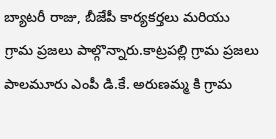బ్యాటరీ రాజు, బీజేపీ కార్యకర్తలు మరియు గ్రామ ప్రజలు పాల్గొన్నారు.కాట్రపల్లి గ్రామ ప్రజలు పాలమూరు ఎంపీ డి.కే. అరుణమ్మ కి గ్రామ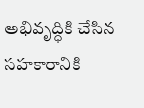అభివృద్ధికి చేసిన సహకారానికి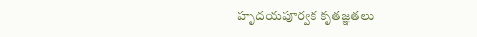హృదయపూర్వక కృతజ్ఞతలు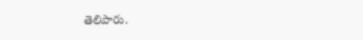తెలిపారు.